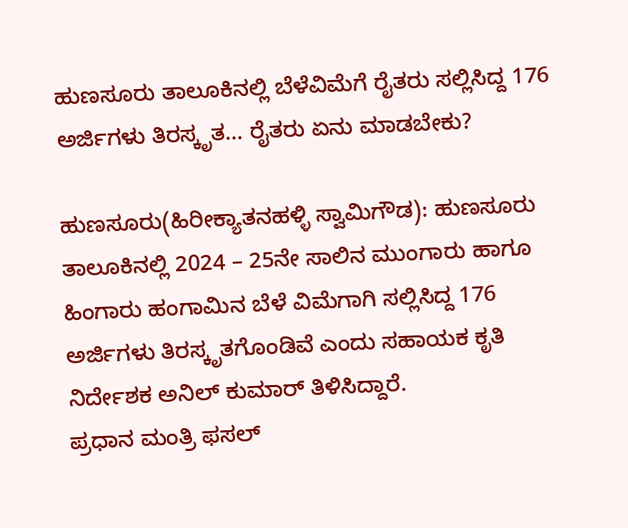ಹುಣಸೂರು ತಾಲೂಕಿನಲ್ಲಿ ಬೆಳೆವಿಮೆಗೆ ರೈತರು ಸಲ್ಲಿಸಿದ್ದ 176 ಅರ್ಜಿಗಳು ತಿರಸ್ಕೃತ… ರೈತರು ಏನು ಮಾಡಬೇಕು?

ಹುಣಸೂರು(ಹಿರೀಕ್ಯಾತನಹಳ್ಳಿ ಸ್ವಾಮಿಗೌಡ): ಹುಣಸೂರು ತಾಲೂಕಿನಲ್ಲಿ 2024 – 25ನೇ ಸಾಲಿನ ಮುಂಗಾರು ಹಾಗೂ ಹಿಂಗಾರು ಹಂಗಾಮಿನ ಬೆಳೆ ವಿಮೆಗಾಗಿ ಸಲ್ಲಿಸಿದ್ದ 176 ಅರ್ಜಿಗಳು ತಿರಸ್ಕೃತಗೊಂಡಿವೆ ಎಂದು ಸಹಾಯಕ ಕೃತಿ ನಿರ್ದೇಶಕ ಅನಿಲ್ ಕುಮಾರ್ ತಿಳಿಸಿದ್ದಾರೆ.
ಪ್ರಧಾನ ಮಂತ್ರಿ ಫಸಲ್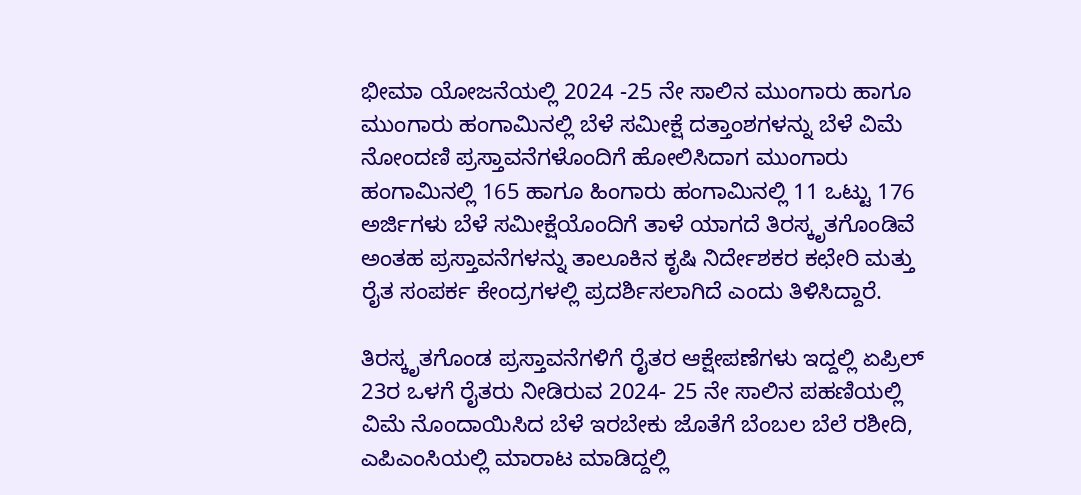ಭೀಮಾ ಯೋಜನೆಯಲ್ಲಿ 2024 -25 ನೇ ಸಾಲಿನ ಮುಂಗಾರು ಹಾಗೂ ಮುಂಗಾರು ಹಂಗಾಮಿನಲ್ಲಿ ಬೆಳೆ ಸಮೀಕ್ಷೆ ದತ್ತಾಂಶಗಳನ್ನು ಬೆಳೆ ವಿಮೆ ನೋಂದಣಿ ಪ್ರಸ್ತಾವನೆಗಳೊಂದಿಗೆ ಹೋಲಿಸಿದಾಗ ಮುಂಗಾರು ಹಂಗಾಮಿನಲ್ಲಿ 165 ಹಾಗೂ ಹಿಂಗಾರು ಹಂಗಾಮಿನಲ್ಲಿ 11 ಒಟ್ಟು 176 ಅರ್ಜಿಗಳು ಬೆಳೆ ಸಮೀಕ್ಷೆಯೊಂದಿಗೆ ತಾಳೆ ಯಾಗದೆ ತಿರಸ್ಕೃತಗೊಂಡಿವೆ ಅಂತಹ ಪ್ರಸ್ತಾವನೆಗಳನ್ನು ತಾಲೂಕಿನ ಕೃಷಿ ನಿರ್ದೇಶಕರ ಕಛೇರಿ ಮತ್ತು ರೈತ ಸಂಪರ್ಕ ಕೇಂದ್ರಗಳಲ್ಲಿ ಪ್ರದರ್ಶಿಸಲಾಗಿದೆ ಎಂದು ತಿಳಿಸಿದ್ದಾರೆ.

ತಿರಸ್ಕೃತಗೊಂಡ ಪ್ರಸ್ತಾವನೆಗಳಿಗೆ ರೈತರ ಆಕ್ಷೇಪಣೆಗಳು ಇದ್ದಲ್ಲಿ ಏಪ್ರಿಲ್ 23ರ ಒಳಗೆ ರೈತರು ನೀಡಿರುವ 2024- 25 ನೇ ಸಾಲಿನ ಪಹಣಿಯಲ್ಲಿ ವಿಮೆ ನೊಂದಾಯಿಸಿದ ಬೆಳೆ ಇರಬೇಕು ಜೊತೆಗೆ ಬೆಂಬಲ ಬೆಲೆ ರಶೀದಿ, ಎಪಿಎಂಸಿಯಲ್ಲಿ ಮಾರಾಟ ಮಾಡಿದ್ದಲ್ಲಿ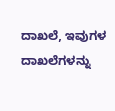ದಾಖಲೆ, ಇವುಗಳ ದಾಖಲೆಗಳನ್ನು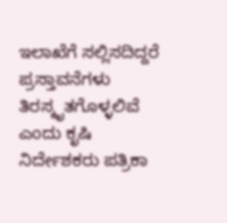ಇಲಾಖೆಗೆ ಸಲ್ಲಿಸದಿದ್ದರೆ ಪ್ರಸ್ತಾವನೆಗಳು ತಿರಸ್ಕೃತಗೊಳ್ಳಲಿವೆ ಎಂದು ಕೃಷಿ ನಿರ್ದೇಶಕರು ಪತ್ರಿಕಾ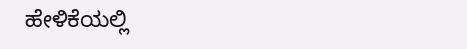ಹೇಳಿಕೆಯಲ್ಲಿ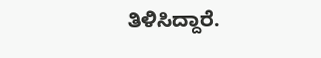ತಿಳಿಸಿದ್ದಾರೆ.